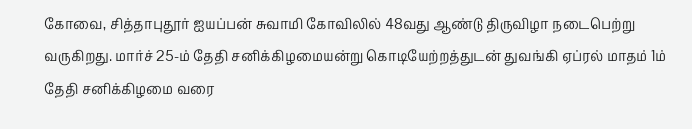கோவை, சித்தாபுதூர் ஐயப்பன் சுவாமி கோவிலில் 48வது ஆண்டு திருவிழா நடைபெற்று வருகிறது. மார்ச் 25-ம் தேதி சனிக்கிழமையன்று கொடியேற்றத்துடன் துவங்கி ஏப்ரல் மாதம் 1ம் தேதி சனிக்கிழமை வரை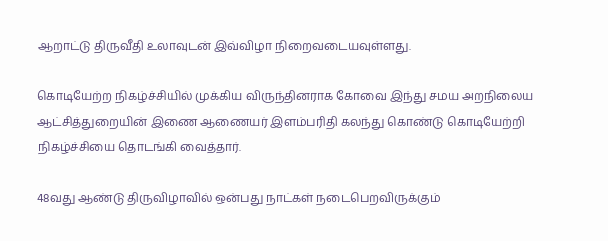ஆறாட்டு திருவீதி உலாவுடன் இவ்விழா நிறைவடையவுள்ளது.

கொடியேற்ற நிகழ்ச்சியில் முக்கிய விருந்தினராக கோவை இந்து சமய அறநிலைய ஆட்சித்துறையின் இணை ஆணையர் இளம்பரிதி கலந்து கொண்டு கொடியேற்றி நிகழ்ச்சியை தொடங்கி வைத்தார்.

48வது ஆண்டு திருவிழாவில் ஒன்பது நாட்கள் நடைபெறவிருக்கும்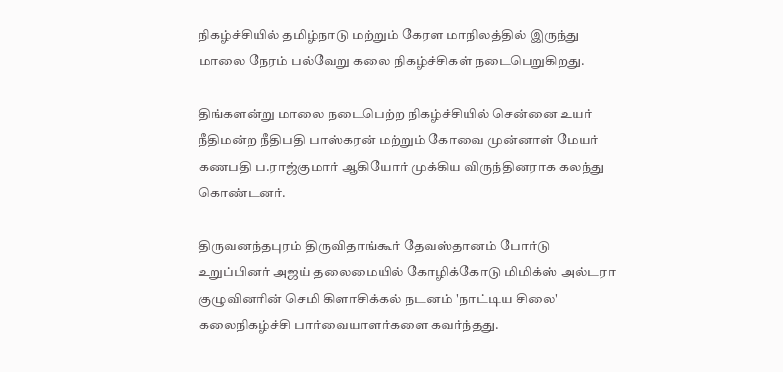நிகழ்ச்சியில் தமிழ்நாடு மற்றும் கேரள மாநிலத்தில் இருந்து மாலை நேரம் பல்வேறு கலை நிகழ்ச்சிகள் நடைபெறுகிறது.

திங்களன்று மாலை நடைபெற்ற நிகழ்ச்சியில் சென்னை உயர் நீதிமன்ற நீதிபதி பாஸ்கரன் மற்றும் கோவை முன்னாள் மேயர் கணபதி ப.ராஜ்குமார் ஆகியோர் முக்கிய விருந்தினராக கலந்து கொண்டனர்.

திருவனந்தபுரம் திருவிதாங்கூர் தேவஸ்தானம் போர்டு உறுப்பினர் அஜய் தலைமையில் கோழிக்கோடு மிமிக்ஸ் அல்டரா குழுவினரின் செமி கிளாசிக்கல் நடனம் 'நாட்டிய சிலை' கலைநிகழ்ச்சி பார்வையாளர்களை கவர்ந்தது.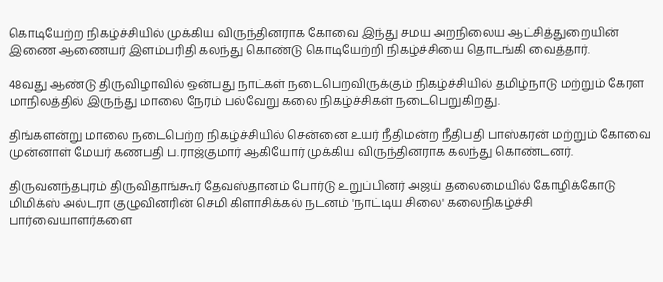கொடியேற்ற நிகழ்ச்சியில் முக்கிய விருந்தினராக கோவை இந்து சமய அறநிலைய ஆட்சித்துறையின் இணை ஆணையர் இளம்பரிதி கலந்து கொண்டு கொடியேற்றி நிகழ்ச்சியை தொடங்கி வைத்தார்.

48வது ஆண்டு திருவிழாவில் ஒன்பது நாட்கள் நடைபெறவிருக்கும் நிகழ்ச்சியில் தமிழ்நாடு மற்றும் கேரள மாநிலத்தில் இருந்து மாலை நேரம் பல்வேறு கலை நிகழ்ச்சிகள் நடைபெறுகிறது.

திங்களன்று மாலை நடைபெற்ற நிகழ்ச்சியில் சென்னை உயர் நீதிமன்ற நீதிபதி பாஸ்கரன் மற்றும் கோவை முன்னாள் மேயர் கணபதி ப.ராஜ்குமார் ஆகியோர் முக்கிய விருந்தினராக கலந்து கொண்டனர்.

திருவனந்தபுரம் திருவிதாங்கூர் தேவஸ்தானம் போர்டு உறுப்பினர் அஜய் தலைமையில் கோழிக்கோடு மிமிக்ஸ் அல்டரா குழுவினரின் செமி கிளாசிக்கல் நடனம் 'நாட்டிய சிலை' கலைநிகழ்ச்சி பார்வையாளர்களை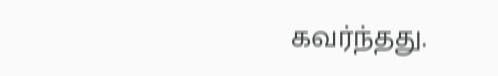கவர்ந்தது.